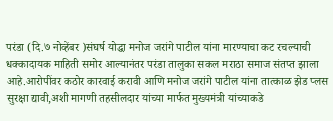परंडा (दि.७ नोव्हेंबर )संघर्ष योद्धा मनोज जरांगे पाटील यांना मारण्याचा कट रचल्याची धक्कादायक माहिती समोर आल्यानंतर परंडा तालुका सकल मराठा समाज संतप्त झाला आहे.आरोपींवर कठोर कारवाई करावी आणि मनोज जरांगे पाटील यांना तात्काळ झेड प्लस सुरक्षा द्यावी,अशी मागणी तहसीलदार यांच्या मार्फत मुख्यमंत्री यांच्याकडे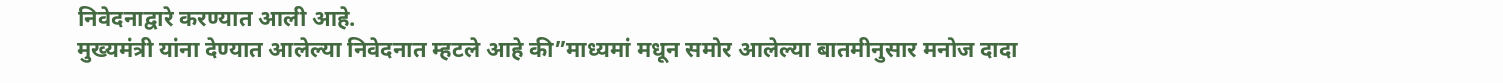निवेदनाद्वारे करण्यात आली आहे.
मुख्यमंत्री यांना देण्यात आलेल्या निवेदनात म्हटले आहे की”माध्यमां मधून समोर आलेल्या बातमीनुसार मनोज दादा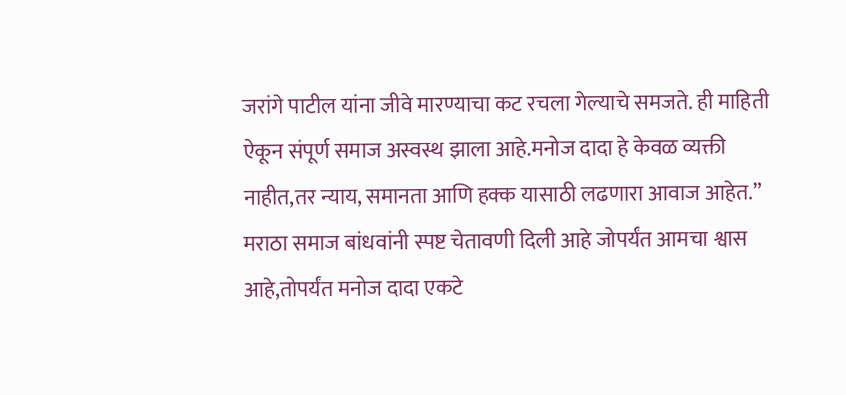जरांगे पाटील यांना जीवे मारण्याचा कट रचला गेल्याचे समजते. ही माहिती ऐकून संपूर्ण समाज अस्वस्थ झाला आहे.मनोज दादा हे केवळ व्यक्ती नाहीत,तर न्याय, समानता आणि हक्क यासाठी लढणारा आवाज आहेत.”
मराठा समाज बांधवांनी स्पष्ट चेतावणी दिली आहे जोपर्यंत आमचा श्वास आहे,तोपर्यंत मनोज दादा एकटे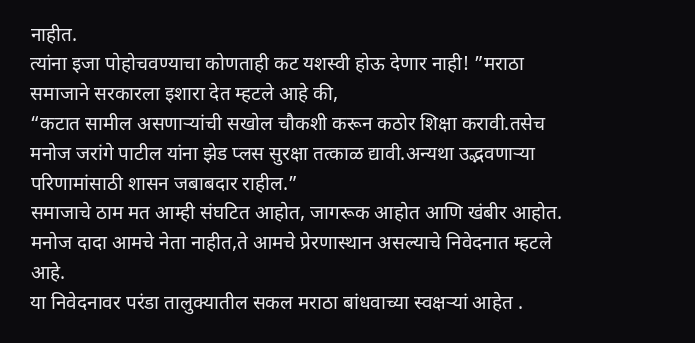नाहीत.
त्यांना इजा पोहोचवण्याचा कोणताही कट यशस्वी होऊ देणार नाही! ”मराठा समाजाने सरकारला इशारा देत म्हटले आहे की,
“कटात सामील असणाऱ्यांची सखोल चौकशी करून कठोर शिक्षा करावी.तसेच मनोज जरांगे पाटील यांना झेड प्लस सुरक्षा तत्काळ द्यावी.अन्यथा उद्भवणाऱ्या परिणामांसाठी शासन जबाबदार राहील.”
समाजाचे ठाम मत आम्ही संघटित आहोत, जागरूक आहोत आणि खंबीर आहोत. मनोज दादा आमचे नेता नाहीत,ते आमचे प्रेरणास्थान असल्याचे निवेदनात म्हटले आहे.
या निवेदनावर परंडा तालुक्यातील सकल मराठा बांधवाच्या स्वक्षऱ्यां आहेत .